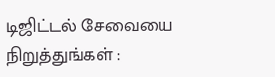டிஜிட்டல் சேவையை நிறுத்துங்கள் :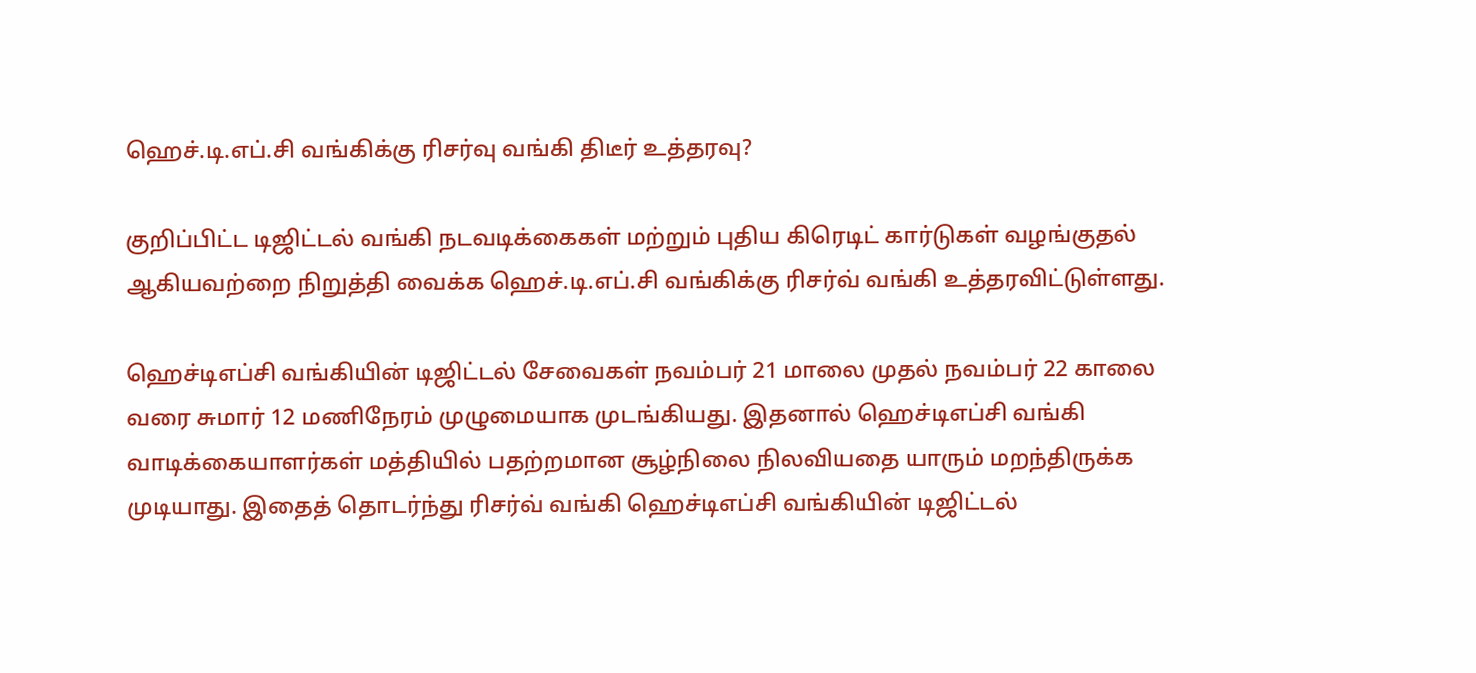ஹெச்.டி.எப்.சி வங்கிக்கு ரிசர்வு வங்கி திடீர் உத்தரவு?

குறிப்பிட்ட டிஜிட்டல் வங்கி நடவடிக்கைகள் மற்றும் புதிய கிரெடிட் கார்டுகள் வழங்குதல் ஆகியவற்றை நிறுத்தி வைக்க ஹெச்.டி.எப்.சி வங்கிக்கு ரிசர்வ் வங்கி உத்தரவிட்டுள்ளது.

ஹெச்டிஎப்சி வங்கியின் டிஜிட்டல் சேவைகள் நவம்பர் 21 மாலை முதல் நவம்பர் 22 காலை வரை சுமார் 12 மணிநேரம் முழுமையாக முடங்கியது. இதனால் ஹெச்டிஎப்சி வங்கி வாடிக்கையாளர்கள் மத்தியில் பதற்றமான சூழ்நிலை நிலவியதை யாரும் மறந்திருக்க முடியாது. இதைத் தொடர்ந்து ரிசர்வ் வங்கி ஹெச்டிஎப்சி வங்கியின் டிஜிட்டல்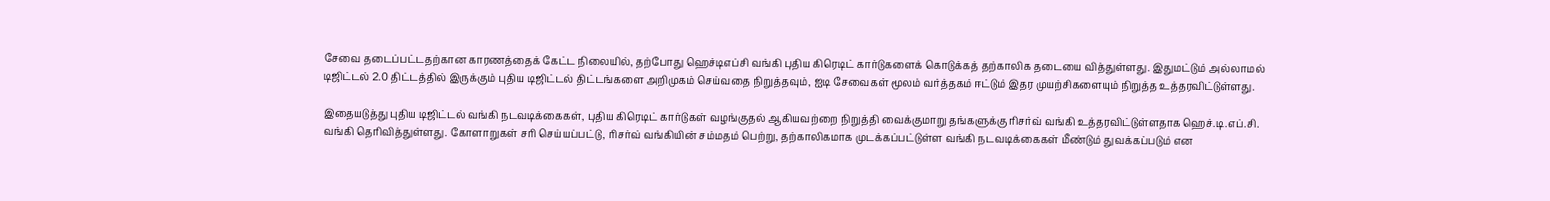சேவை தடைப்பட்டதற்கான காரணத்தைக் கேட்ட நிலையில், தற்போது ஹெச்டிஎப்சி வங்கி புதிய கிரெடிட் கார்டுகளைக் கொடுக்கத் தற்காலிக தடையை வித்துள்ளது. இதுமட்டும் அல்லாமல் டிஜிட்டல் 2.0 திட்டத்தில் இருக்கும் புதிய டிஜிட்டல் திட்டங்களை அறிமுகம் செய்வதை நிறுத்தவும், ஐடி சேவைகள் மூலம் வர்த்தகம் ஈட்டும் இதர முயற்சிகளையும் நிறுத்த உத்தரவிட்டுள்ளது.

இதையடுத்து புதிய டிஜிட்டல் வங்கி நடவடிக்கைகள், புதிய கிரெடிட் கார்டுகள் வழங்குதல் ஆகியவற்றை நிறுத்தி வைக்குமாறு தங்களுக்கு ரிசர்வ் வங்கி உத்தரவிட்டுள்ளதாக ஹெச்.டி.எப்.சி. வங்கி தெரிவித்துள்ளது. கோளாறுகள் சரி செய்யப்பட்டு, ரிசர்வ் வங்கியின் சம்மதம் பெற்று, தற்காலிகமாக முடக்கப்பட்டுள்ள வங்கி நடவடிக்கைகள் மீண்டும் துவக்கப்படும் என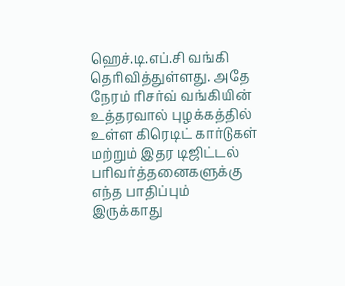ஹெச்.டி.எப்.சி வங்கி தெரிவித்துள்ளது. அதே நேரம் ரிசர்வ் வங்கியின் உத்தரவால் புழக்கத்தில் உள்ள கிரெடிட் கார்டுகள் மற்றும் இதர டிஜிட்டல் பரிவர்த்தனைகளுக்கு எந்த பாதிப்பும் இருக்காது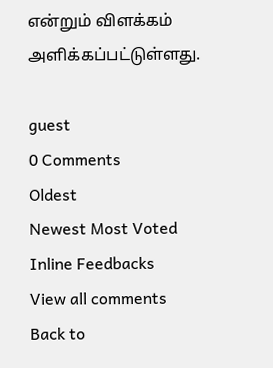என்றும் விளக்கம் அளிக்கப்பட்டுள்ளது.

guest
0 Comments
Oldest
Newest Most Voted
Inline Feedbacks
View all comments
Back to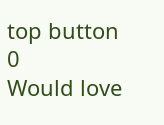top button
0
Would love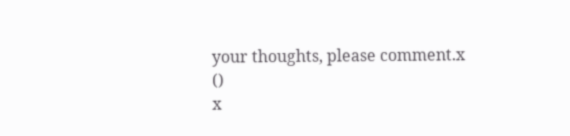your thoughts, please comment.x
()
x